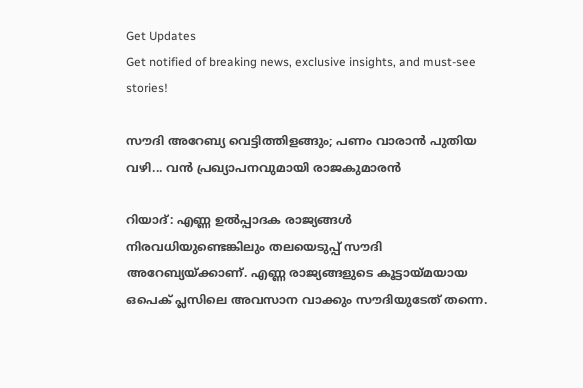Get Updates
Get notified of breaking news, exclusive insights, and must-see stories!

സൗദി അറേബ്യ വെട്ടിത്തിളങ്ങും; പണം വാരാന്‍ പുതിയ വഴി... വന്‍ പ്രഖ്യാപനവുമായി രാജകുമാരന്‍

റിയാദ്: എണ്ണ ഉല്‍പ്പാദക രാജ്യങ്ങള്‍ നിരവധിയുണ്ടെങ്കിലും തലയെടുപ്പ് സൗദി അറേബ്യയ്ക്കാണ്. എണ്ണ രാജ്യങ്ങളുടെ കൂട്ടായ്മയായ ഒപെക് പ്ലസിലെ അവസാന വാക്കും സൗദിയുടേത് തന്നെ.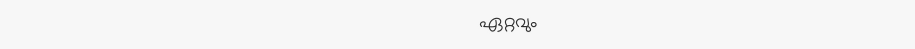ഏറ്റവും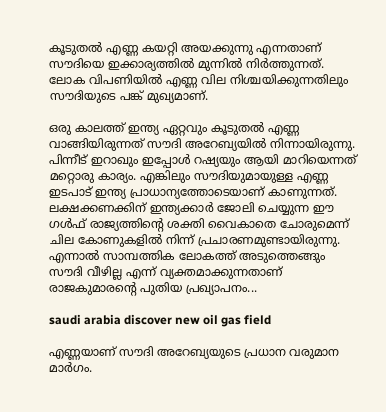കൂടുതല്‍ എണ്ണ കയറ്റി അയക്കുന്നു എന്നതാണ് സൗദിയെ ഇക്കാര്യത്തില്‍ മുന്നില്‍ നിര്‍ത്തുന്നത്. ലോക വിപണിയില്‍ എണ്ണ വില നിശ്ചയിക്കുന്നതിലും സൗദിയുടെ പങ്ക് മുഖ്യമാണ്.

ഒരു കാലത്ത് ഇന്ത്യ ഏറ്റവും കൂടുതല്‍ എണ്ണ വാങ്ങിയിരുന്നത് സൗദി അറേബ്യയില്‍ നിന്നായിരുന്നു. പിന്നീട് ഇറാഖും ഇപ്പോള്‍ റഷ്യയും ആയി മാറിയെന്നത് മറ്റൊരു കാര്യം. എങ്കിലും സൗദിയുമായുള്ള എണ്ണ ഇടപാട് ഇന്ത്യ പ്രാധാന്യത്തോടെയാണ് കാണുന്നത്. ലക്ഷക്കണക്കിന് ഇന്ത്യക്കാര്‍ ജോലി ചെയ്യുന്ന ഈ ഗള്‍ഫ് രാജ്യത്തിന്റെ ശക്തി വൈകാതെ ചോരുമെന്ന് ചില കോണുകളില്‍ നിന്ന് പ്രചാരണമുണ്ടായിരുന്നു. എന്നാല്‍ സാമ്പത്തിക ലോകത്ത് അടുത്തെങ്ങും സൗദി വീഴില്ല എന്ന് വ്യക്തമാക്കുന്നതാണ് രാജകുമാരന്റെ പുതിയ പ്രഖ്യാപനം...

saudi arabia discover new oil gas field

എണ്ണയാണ് സൗദി അറേബ്യയുടെ പ്രധാന വരുമാന മാര്‍ഗം.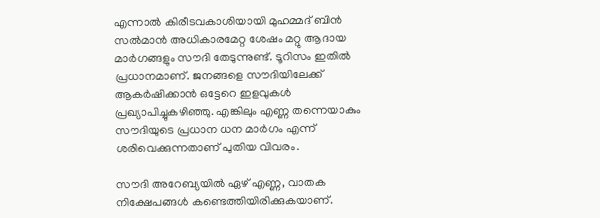എന്നാല്‍ കിരീടവകാശിയായി മുഹമ്മദ് ബിന്‍ സല്‍മാന്‍ അധികാരമേറ്റ ശേഷം മറ്റു ആദായ മാര്‍ഗങ്ങളും സൗദി തേടുന്നുണ്ട്. ടൂറിസം ഇതില്‍ പ്രധാനമാണ്. ജനങ്ങളെ സൗദിയിലേക്ക് ആകര്‍ഷിക്കാന്‍ ഒട്ടേറെ ഇളവുകള്‍ പ്രഖ്യാപിച്ചുകഴിഞ്ഞു. എങ്കിലും എണ്ണ തന്നെയാകും സൗദിയുടെ പ്രധാന ധന മാര്‍ഗം എന്ന് ശരിവെക്കുന്നതാണ് പുതിയ വിവരം.

സൗദി അറേബ്യയില്‍ ഏഴ് എണ്ണ, വാതക നിക്ഷേപങ്ങള്‍ കണ്ടെത്തിയിരിക്കുകയാണ്.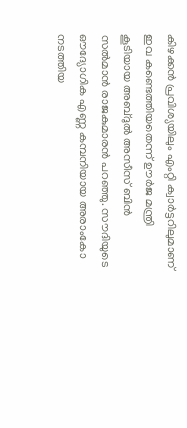കിഴക്കന്‍ പ്രവിശ്യയിലും എംറ്റി ക്വാര്‍ട്ടറിലുമാണ് ഇവ കണ്ടെത്തിയതെന്ന് ഊര്‍ജ മന്ത്രി കൂടിയായ അബ്ദുല്‍ അസീസ് ബിന്‍ സല്‍മാന്‍ രാജകുമാരന്‍ പറഞ്ഞു. സൗദിയുടെ ഔദ്യോഗിക എണ്ണ കമ്പനിയായ അരാംകോ നടത്തിയ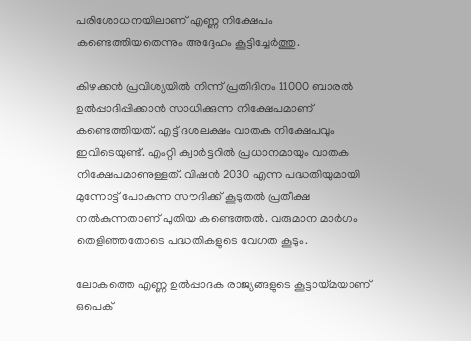പരിശോധനയിലാണ് എണ്ണ നിക്ഷേപം കണ്ടെത്തിയതെന്നും അദ്ദേഹം കൂട്ടിച്ചേര്‍ത്തു.

കിഴക്കന്‍ പ്രവിശ്യയില്‍ നിന്ന് പ്രതിദിനം 11000 ബാരല്‍ ഉല്‍പ്പാദിപ്പിക്കാന്‍ സാധിക്കുന്ന നിക്ഷേപമാണ് കണ്ടെത്തിയത്. എട്ട് ദശലക്ഷം വാതക നിക്ഷേപവും ഇവിടെയുണ്ട്. എംറ്റി ക്വാര്‍ട്ടറില്‍ പ്രധാനമായും വാതക നിക്ഷേപമാണുള്ളത്. വിഷന്‍ 2030 എന്ന പദ്ധതിയുമായി മുന്നോട്ട് പോകുന്ന സൗദിക്ക് കൂടുതല്‍ പ്രതീക്ഷ നല്‍കുന്നതാണ് പുതിയ കണ്ടെത്തല്‍. വരുമാന മാര്‍ഗം തെളിഞ്ഞതോടെ പദ്ധതികളുടെ വേഗത കൂടും.

ലോകത്തെ എണ്ണ ഉല്‍പ്പാദക രാജ്യങ്ങളുടെ കൂട്ടായ്മയാണ് ഒപെക്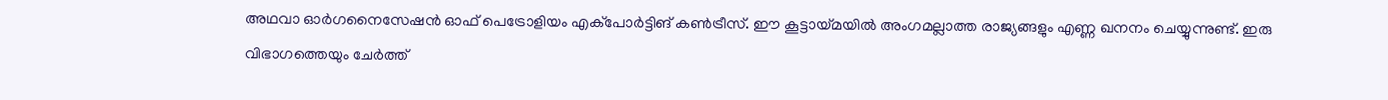അഥവാ ഓര്‍ഗനൈസേഷന്‍ ഓഫ് പെട്രോളിയം എക്‌പോര്‍ട്ടിങ് കണ്‍ട്രീസ്. ഈ കൂട്ടായ്മയില്‍ അംഗമല്ലാത്ത രാജ്യങ്ങളും എണ്ണ ഖനനം ചെയ്യുന്നുണ്ട്. ഇരു വിഭാഗത്തെയും ചേര്‍ത്ത്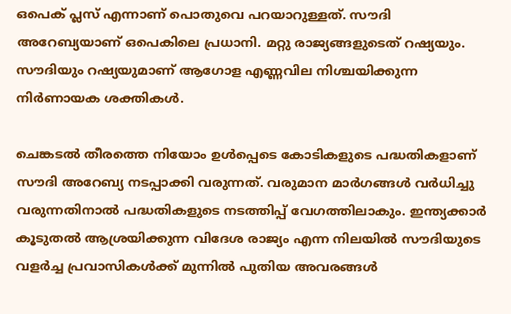ഒപെക് പ്ലസ് എന്നാണ് പൊതുവെ പറയാറുള്ളത്. സൗദി അറേബ്യയാണ് ഒപെകിലെ പ്രധാനി. മറ്റു രാജ്യങ്ങളുടെത് റഷ്യയും. സൗദിയും റഷ്യയുമാണ് ആഗോള എണ്ണവില നിശ്ചയിക്കുന്ന നിര്‍ണായക ശക്തികള്‍.

ചെങ്കടല്‍ തീരത്തെ നിയോം ഉള്‍പ്പെടെ കോടികളുടെ പദ്ധതികളാണ് സൗദി അറേബ്യ നടപ്പാക്കി വരുന്നത്. വരുമാന മാര്‍ഗങ്ങള്‍ വര്‍ധിച്ചു വരുന്നതിനാല്‍ പദ്ധതികളുടെ നടത്തിപ്പ് വേഗത്തിലാകും. ഇന്ത്യക്കാര്‍ കൂടുതല്‍ ആശ്രയിക്കുന്ന വിദേശ രാജ്യം എന്ന നിലയില്‍ സൗദിയുടെ വളര്‍ച്ച പ്രവാസികള്‍ക്ക് മുന്നില്‍ പുതിയ അവരങ്ങള്‍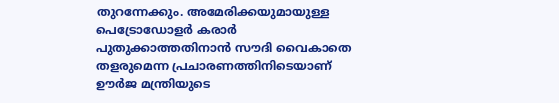തുറന്നേക്കും. അമേരിക്കയുമായുള്ള പെട്രോഡോളര്‍ കരാര്‍ പുതുക്കാത്തതിനാന്‍ സൗദി വൈകാതെ തളരുമെന്ന പ്രചാരണത്തിനിടെയാണ് ഊര്‍ജ മന്ത്രിയുടെ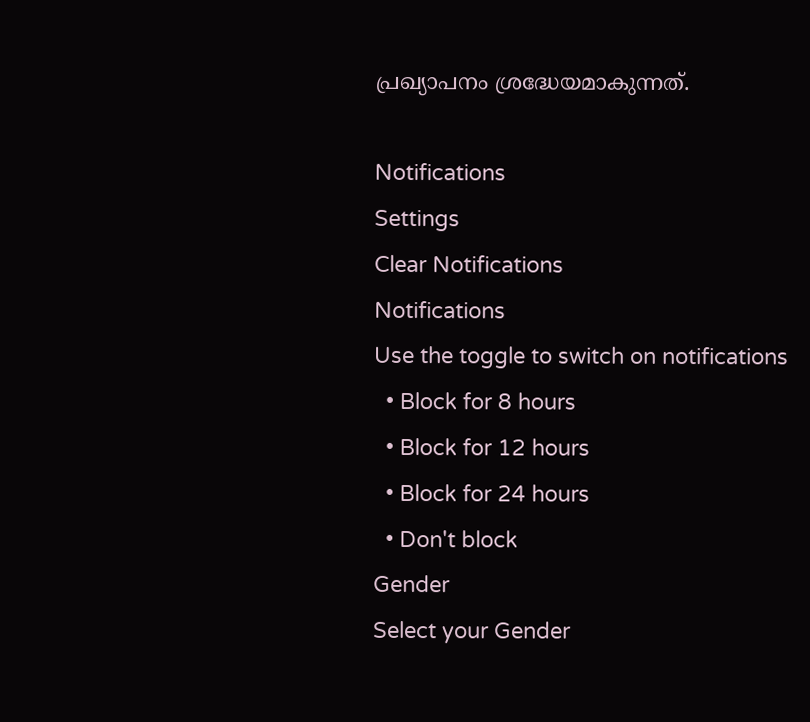പ്രഖ്യാപനം ശ്രദ്ധേയമാകുന്നത്.

Notifications
Settings
Clear Notifications
Notifications
Use the toggle to switch on notifications
  • Block for 8 hours
  • Block for 12 hours
  • Block for 24 hours
  • Don't block
Gender
Select your Gender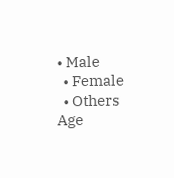• Male
  • Female
  • Others
Age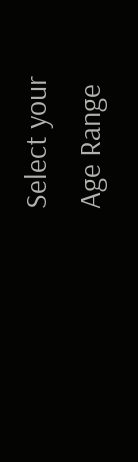Select your Age Range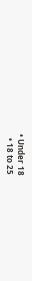• Under 18
  • 18 to 25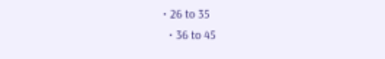• 26 to 35
  • 36 to 45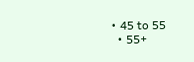• 45 to 55
  • 55+